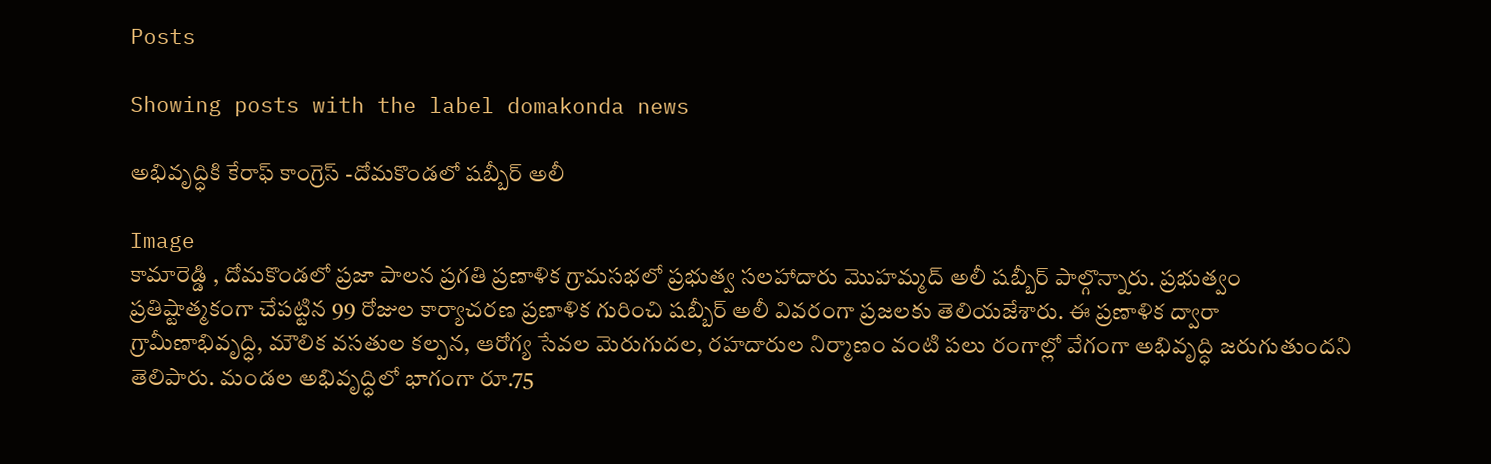Posts

Showing posts with the label domakonda news

అభివృద్ధికి కేరాఫ్ కాంగ్రెస్ -దోమకొండలో షబ్బీర్ అలీ

Image
కామారెడ్డి , దోమకొండలో ప్రజా పాలన ప్రగతి ప్రణాళిక గ్రామసభలో ప్రభుత్వ సలహాదారు మొహమ్మద్ అలీ షబ్బీర్ పాల్గొన్నారు. ప్రభుత్వం ప్రతిష్టాత్మకంగా చేపట్టిన 99 రోజుల కార్యాచరణ ప్రణాళిక గురించి షబ్బీర్ అలీ వివరంగా ప్రజలకు తెలియజేశారు. ఈ ప్రణాళిక ద్వారా గ్రామీణాభివృద్ధి, మౌలిక వసతుల కల్పన, ఆరోగ్య సేవల మెరుగుదల, రహదారుల నిర్మాణం వంటి పలు రంగాల్లో వేగంగా అభివృద్ధి జరుగుతుందని తెలిపారు. మండల అభివృద్ధిలో భాగంగా రూ.75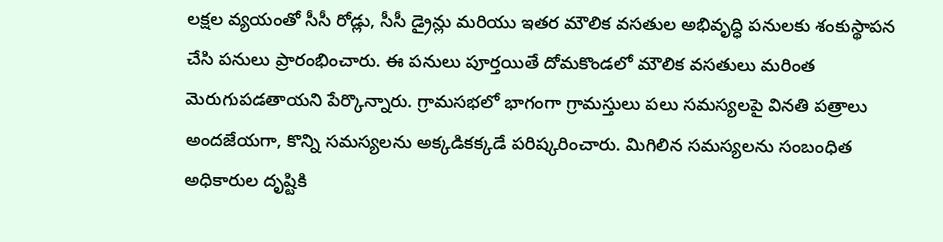లక్షల వ్యయంతో సీసీ రోడ్లు, సీసీ డ్రైన్లు మరియు ఇతర మౌలిక వసతుల అభివృద్ధి పనులకు శంకుస్థాపన చేసి పనులు ప్రారంభించారు. ఈ పనులు పూర్తయితే దోమకొండలో మౌలిక వసతులు మరింత మెరుగుపడతాయని పేర్కొన్నారు. గ్రామసభలో భాగంగా గ్రామస్తులు పలు సమస్యలపై వినతి పత్రాలు అందజేయగా, కొన్ని సమస్యలను అక్కడికక్కడే పరిష్కరించారు. మిగిలిన సమస్యలను సంబంధిత అధికారుల దృష్టికి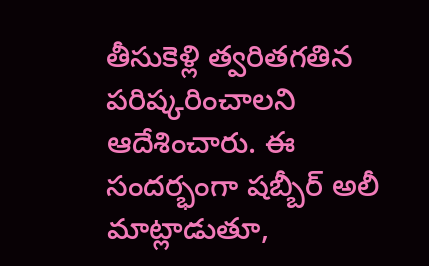తీసుకెళ్లి త్వరితగతిన పరిష్కరించాలని ఆదేశించారు. ఈ సందర్భంగా షబ్బీర్ అలీ మాట్లాడుతూ,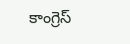కాంగ్రెస్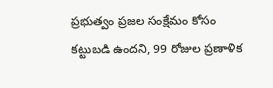ప్రభుత్వం ప్రజల సంక్షేమం కోసం కట్టుబడి ఉందని, 99 రోజుల ప్రణాళిక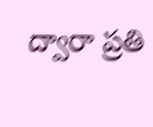ద్వారా ప్రతి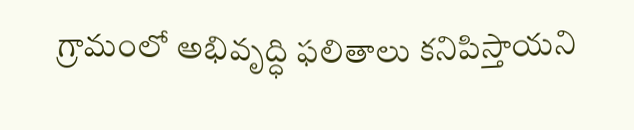గ్రామంలో అభివృద్ధి ఫలితాలు కనిపిస్తాయని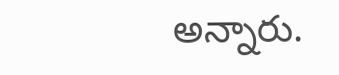అన్నారు.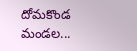దోమకొండ మండల...